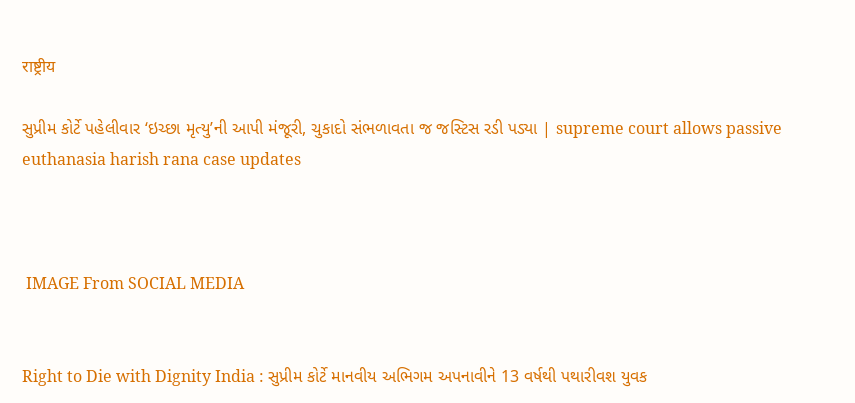राष्ट्रीय

સુપ્રીમ કોર્ટે પહેલીવાર ‘ઇચ્છા મૃત્યુ’ની આપી મંજૂરી, ચુકાદો સંભળાવતા જ જસ્ટિસ રડી પડ્યા | supreme court allows passive euthanasia harish rana case updates



 IMAGE From SOCIAL MEDIA


Right to Die with Dignity India : સુપ્રીમ કોર્ટે માનવીય અભિગમ અપનાવીને 13 વર્ષથી પથારીવશ યુવક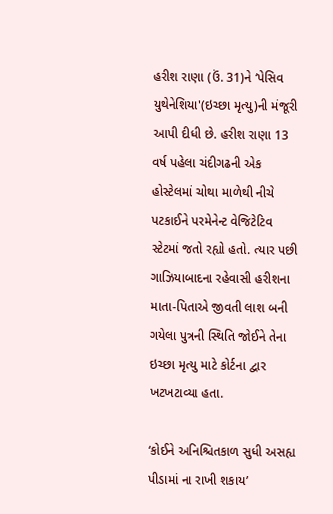હરીશ રાણા (ઉં. 31)ને ‘પેસિવ યુથેનેશિયા'(ઇચ્છા મૃત્યુ)ની મંજૂરી આપી દીધી છે. હરીશ રાણા 13 વર્ષ પહેલા ચંદીગઢની એક હોસ્ટેલમાં ચોથા માળેથી નીચે પટકાઈને પરમેનેન્ટ વેજિટેટિવ સ્ટેટમાં જતો રહ્યો હતો. ત્યાર પછી ગાઝિયાબાદના રહેવાસી હરીશના માતા-પિતાએ જીવતી લાશ બની ગયેલા પુત્રની સ્થિતિ જોઈને તેના ઇચ્છા મૃત્યુ માટે કોર્ટના દ્વાર ખટખટાવ્યા હતા.

‘કોઈને અનિશ્ચિતકાળ સુધી અસહ્ય પીડામાં ના રાખી શકાય’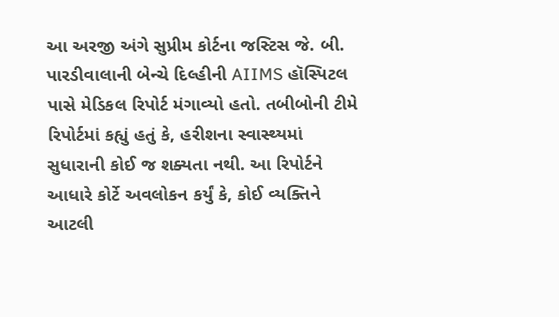આ અરજી અંગે સુપ્રીમ કોર્ટના જસ્ટિસ જે. બી. પારડીવાલાની બેન્ચે દિલ્હીની AIIMS હૉસ્પિટલ પાસે મેડિકલ રિપોર્ટ મંગાવ્યો હતો. તબીબોની ટીમે રિપોર્ટમાં કહ્યું હતું કે, હરીશના સ્વાસ્થ્યમાં સુધારાની કોઈ જ શક્યતા નથી. આ રિપોર્ટને આધારે કોર્ટે અવલોકન કર્યું કે, કોઈ વ્યક્તિને આટલી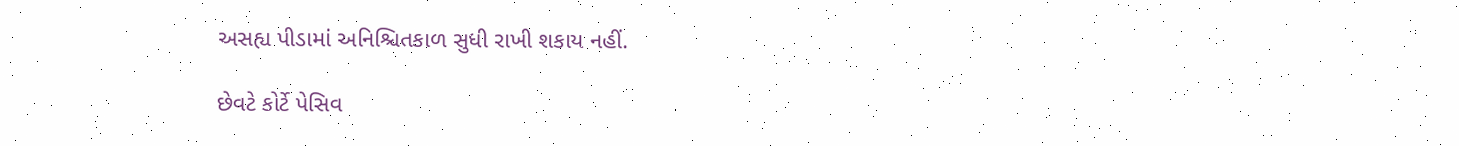અસહ્ય પીડામાં અનિશ્ચિતકાળ સુધી રાખી શકાય નહીં.

છેવટે કોર્ટે પેસિવ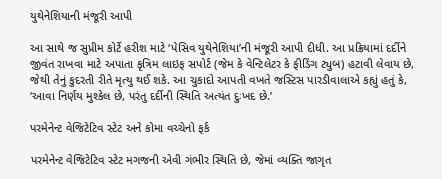યુથેનેશિયાની મંજૂરી આપી

આ સાથે જ સુપ્રીમ કોર્ટે હરીશ માટે ‘પેસિવ યુથેનેશિયા’ની મંજૂરી આપી દીધી. આ પ્રક્રિયામાં દર્દીને જીવંત રાખવા માટે અપાતા કૃત્રિમ લાઇફ સપોર્ટ (જેમ કે વેન્ટિલેટર કે ફીડિંગ ટ્યુબ) હટાવી લેવાય છે, જેથી તેનું કુદરતી રીતે મૃત્યુ થઈ શકે. આ ચુકાદો આપતી વખતે જસ્ટિસ પારડીવાલાએ કહ્યું હતું કે, ‘આવા નિર્ણય મુશ્કેલ છે, પરંતુ દર્દીની સ્થિતિ અત્યંત દુઃખદ છે.’

પરમેનેન્ટ વેજિટેટિવ સ્ટેટ અને કોમા વચ્ચેનો ફર્ક

પરમેનેન્ટ વેજિટેટિવ સ્ટેટ મગજની એવી ગંભીર સ્થિતિ છે, જેમાં વ્યક્તિ જાગૃત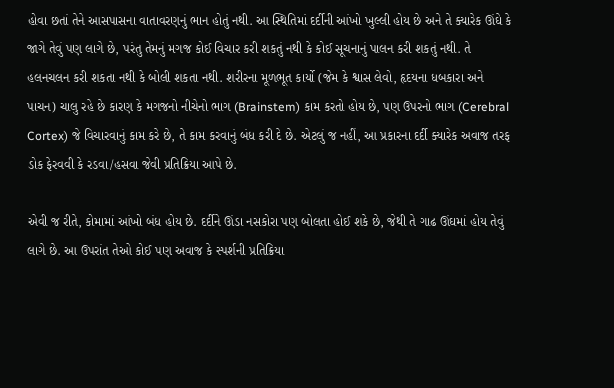હોવા છતાં તેને આસપાસના વાતાવરણનું ભાન હોતું નથી. આ સ્થિતિમાં દર્દીની આંખો ખુલ્લી હોય છે અને તે ક્યારેક ઊંઘે કે જાગે તેવું પણ લાગે છે, પરંતુ તેમનું મગજ કોઈ વિચાર કરી શકતું નથી કે કોઈ સૂચનાનું પાલન કરી શકતું નથી. તે હલનચલન કરી શકતા નથી કે બોલી શકતા નથી. શરીરના મૂળભૂત કાર્યો (જેમ કે શ્વાસ લેવો, હૃદયના ધબકારા અને પાચન) ચાલુ રહે છે કારણ કે મગજનો નીચેનો ભાગ (Brainstem) કામ કરતો હોય છે, પણ ઉપરનો ભાગ (Cerebral Cortex) જે વિચારવાનું કામ કરે છે, તે કામ કરવાનું બંધ કરી દે છે. એટલું જ નહીં, આ પ્રકારના દર્દી ક્યારેક અવાજ તરફ ડોક ફેરવવી કે રડવા/હસવા જેવી પ્રતિક્રિયા આપે છે.

એવી જ રીતે, કોમામાં આંખો બંધ હોય છે. દર્દીને ઊંડા નસકોરા પણ બોલતા હોઈ શકે છે, જેથી તે ગાઢ ઊંઘમાં હોય તેવું લાગે છે. આ ઉપરાંત તેઓ કોઈ પણ અવાજ કે સ્પર્શની પ્રતિક્રિયા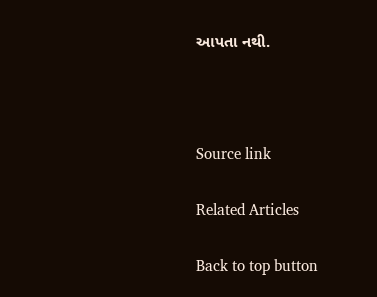આપતા નથી.



Source link

Related Articles

Back to top button